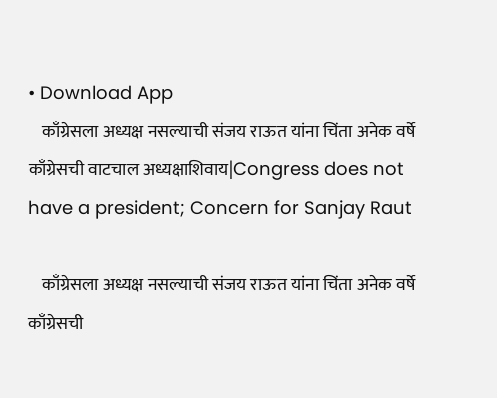• Download App
    काँग्रेसला अध्यक्ष नसल्याची संजय राऊत यांना चिंता अनेक वर्षे काँग्रेसची वाटचाल अध्यक्षाशिवाय|Congress does not have a president; Concern for Sanjay Raut

    काँग्रेसला अध्यक्ष नसल्याची संजय राऊत यांना चिंता अनेक वर्षे काँग्रेसची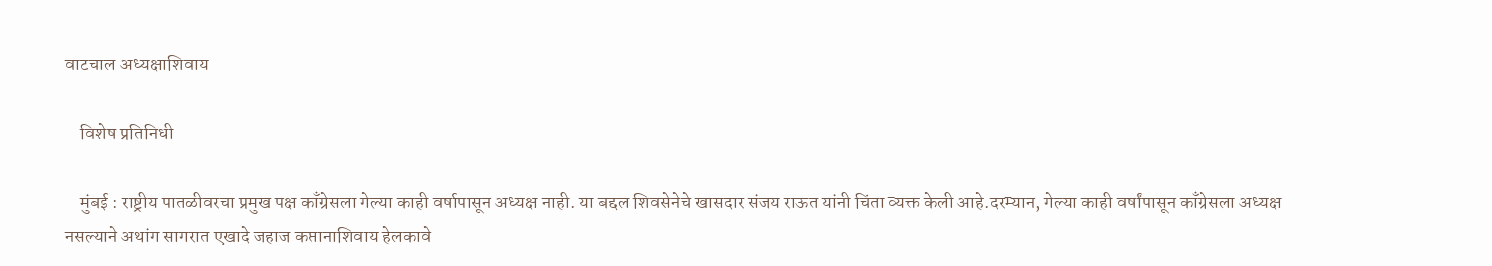वाटचाल अध्यक्षाशिवाय

    विशेष प्रतिनिधी

    मुंबई : राष्ट्रीय पातळीवरचा प्रमुख पक्ष काँग्रेसला गेल्या काही वर्षापासून अध्यक्ष नाही. या बद्दल शिवसेनेचे खासदार संजय राऊत यांनी चिंता व्यक्त केली आहे.दरम्यान, गेल्या काही वर्षांपासून काँग्रेसला अध्यक्ष नसल्याने अथांग सागरात एखादे जहाज कप्तानाशिवाय हेलकावे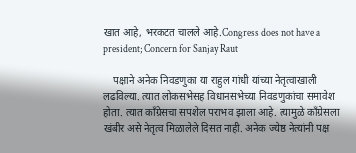खात आहे, भरकटत चालले आहे.Congress does not have a president; Concern for Sanjay Raut

    पक्षाने अनेक निवडणुका या राहुल गांधी यांच्या नेतृत्वाखाली लढविल्या. त्यात लोकसभेसह विधानसभेच्या निवडणुकांचा समावेश होता. त्यात काँग्रेसचा सपशेल पराभव झाला आहे. त्यामुळे काँग्रेसला खंबीर असे नेतृत्व मिळालेले दिसत नाही. अनेक ज्येष्ठ नेत्यांनी पक्ष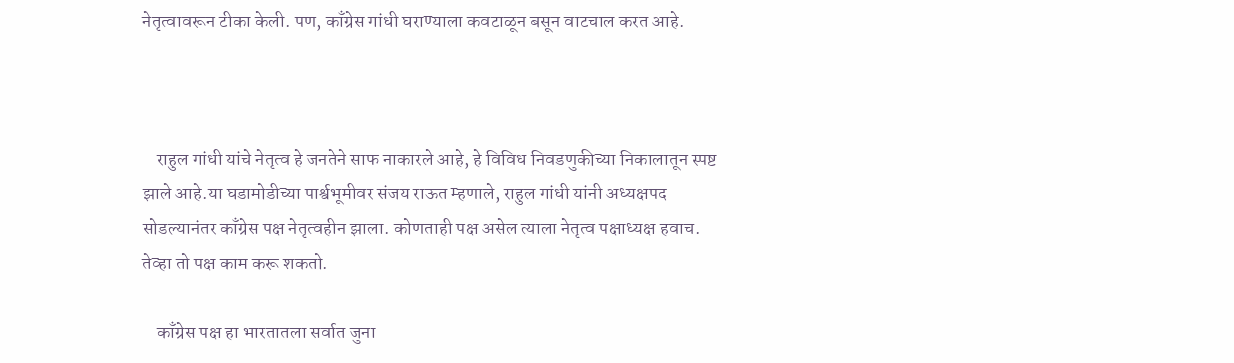नेतृत्वावरून टीका केली. पण, काँग्रेस गांधी घराण्याला कवटाळून बसून वाटचाल करत आहे.



    राहुल गांधी यांचे नेतृत्व हे जनतेने साफ नाकारले आहे, हे विविध निवडणुकीच्या निकालातून स्पष्ट झाले आहे.या घडामोडीच्या पार्श्वभूमीवर संजय राऊत म्हणाले, राहुल गांधी यांनी अध्यक्षपद सोडल्यानंतर काँग्रेस पक्ष नेतृत्वहीन झाला. कोणताही पक्ष असेल त्याला नेतृत्व पक्षाध्यक्ष हवाच. तेव्हा तो पक्ष काम करू शकतो.

    काँग्रेस पक्ष हा भारतातला सर्वात जुना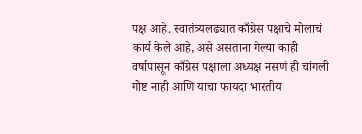पक्ष आहे. स्वातंत्र्यलढ्यात काँग्रेस पक्षाचे मोलाचं कार्य केले आहे, असे असताना गेल्या काही वर्षापासून काँग्रेस पक्षाला अध्यक्ष नसणं ही चांगली गोष्ट नाही आणि याचा फायदा भारतीय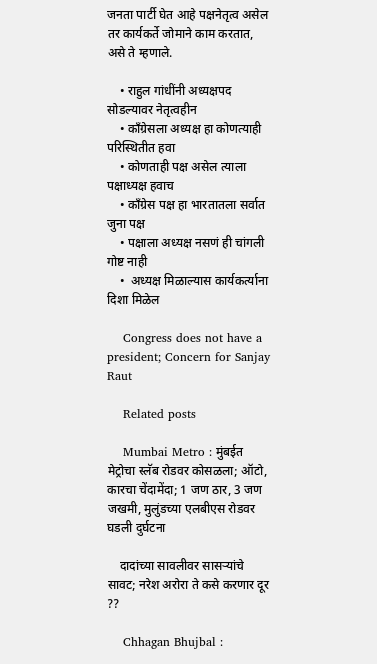जनता पार्टी घेत आहे पक्षनेतृत्व असेल तर कार्यकर्ते जोमाने काम करतात, असे ते म्हणाले.

    • राहुल गांधींनी अध्यक्षपद सोडल्यावर नेतृत्वहीन
    • काँग्रेसला अध्यक्ष हा कोणत्याही परिस्थितीत हवा
    • कोणताही पक्ष असेल त्याला पक्षाध्यक्ष हवाच
    • काँग्रेस पक्ष हा भारतातला सर्वात जुना पक्ष
    • पक्षाला अध्यक्ष नसणं ही चांगली गोष्ट नाही
    •  अध्यक्ष मिळाल्यास कार्यकर्त्याना दिशा मिळेल

    Congress does not have a president; Concern for Sanjay Raut

    Related posts

    Mumbai Metro : मुंबईत मेट्रोचा स्लॅब रोडवर कोसळला; ऑटो, कारचा चेंदामेंदा; 1 जण ठार, 3 जण जखमी, मुलुंडच्या एलबीएस रोडवर घडली दुर्घटना

    दादांच्या सावलीवर सासऱ्यांचे सावट; नरेश अरोरा ते कसे करणार दूर ??

    Chhagan Bhujbal :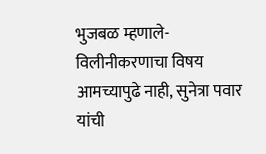भुजबळ म्हणाले- विलीनीकरणाचा विषय आमच्यापुढे नाही, सुनेत्रा पवार यांची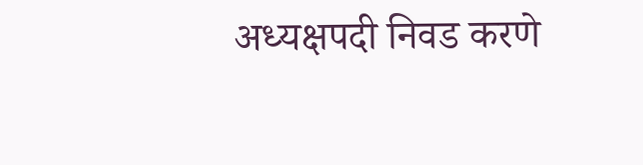अध्यक्षपदी निवड करणे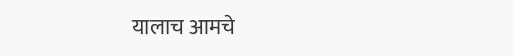यालाच आमचे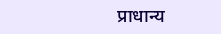प्राधान्य